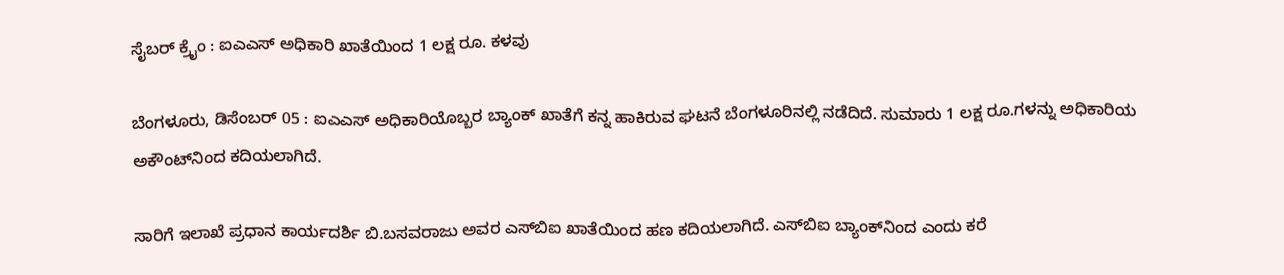ಸೈಬರ್ ಕ್ರೈಂ : ಐಎಎಸ್ ಅಧಿಕಾರಿ ಖಾತೆಯಿಂದ 1 ಲಕ್ಷ ರೂ. ಕಳವು

ಬೆಂಗಳೂರು, ಡಿಸೆಂಬರ್ 05 : ಐಎಎಸ್ ಅಧಿಕಾರಿಯೊಬ್ಬರ ಬ್ಯಾಂಕ್ ಖಾತೆಗೆ ಕನ್ನ ಹಾಕಿರುವ ಘಟನೆ ಬೆಂಗಳೂರಿನಲ್ಲಿ ನಡೆದಿದೆ. ಸುಮಾರು 1 ಲಕ್ಷ ರೂ.ಗಳನ್ನು ಅಧಿಕಾರಿಯ ಅಕೌಂಟ್‌ನಿಂದ ಕದಿಯಲಾಗಿದೆ.

ಸಾರಿಗೆ ಇಲಾಖೆ ಪ್ರಧಾನ ಕಾರ್ಯದರ್ಶಿ ಬಿ.ಬಸವರಾಜು ಅವರ ಎಸ್‌ಬಿಐ ಖಾತೆಯಿಂದ ಹಣ ಕದಿಯಲಾಗಿದೆ. ಎಸ್‌ಬಿಐ ಬ್ಯಾಂಕ್‌ನಿಂದ ಎಂದು ಕರೆ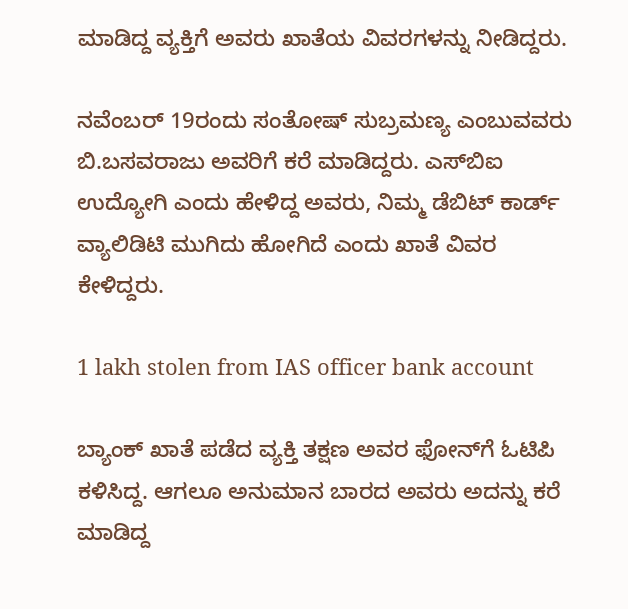ಮಾಡಿದ್ದ ವ್ಯಕ್ತಿಗೆ ಅವರು ಖಾತೆಯ ವಿವರಗಳನ್ನು ನೀಡಿದ್ದರು.

ನವೆಂಬರ್ 19ರಂದು ಸಂತೋಷ್ ಸುಬ್ರಮಣ್ಯ ಎಂಬುವವರು ಬಿ.ಬಸವರಾಜು ಅವರಿಗೆ ಕರೆ ಮಾಡಿದ್ದರು. ಎಸ್‌ಬಿಐ ಉದ್ಯೋಗಿ ಎಂದು ಹೇಳಿದ್ದ ಅವರು, ನಿಮ್ಮ ಡೆಬಿಟ್ ಕಾರ್ಡ್ ವ್ಯಾಲಿಡಿಟಿ ಮುಗಿದು ಹೋಗಿದೆ ಎಂದು ಖಾತೆ ವಿವರ ಕೇಳಿದ್ದರು.

1 lakh stolen from IAS officer bank account

ಬ್ಯಾಂಕ್ ಖಾತೆ ಪಡೆದ ವ್ಯಕ್ತಿ ತಕ್ಷಣ ಅವರ ಫೋನ್‌ಗೆ ಓಟಿಪಿ ಕಳಿಸಿದ್ದ. ಆಗಲೂ ಅನುಮಾನ ಬಾರದ ಅವರು ಅದನ್ನು ಕರೆ ಮಾಡಿದ್ದ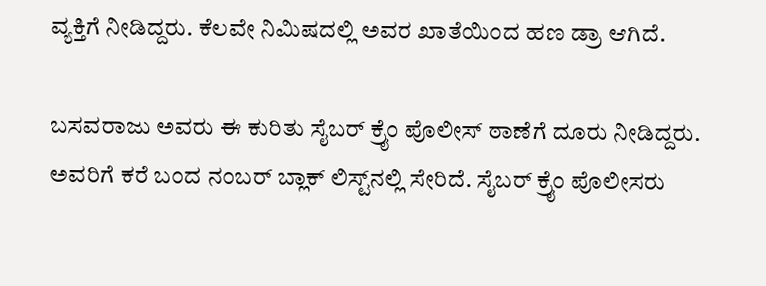ವ್ಯಕ್ತಿಗೆ ನೀಡಿದ್ದರು. ಕೆಲವೇ ನಿಮಿಷದಲ್ಲಿ ಅವರ ಖಾತೆಯಿಂದ ಹಣ ಡ್ರಾ ಆಗಿದೆ.

ಬಸವರಾಜು ಅವರು ಈ ಕುರಿತು ಸೈಬರ್ ಕ್ರೈಂ ಪೊಲೀಸ್ ಠಾಣೆಗೆ ದೂರು ನೀಡಿದ್ದರು. ಅವರಿಗೆ ಕರೆ ಬಂದ ನಂಬರ್ ಬ್ಲಾಕ್ ಲಿಸ್ಟ್‌ನಲ್ಲಿ ಸೇರಿದೆ. ಸೈಬರ್ ಕ್ರೈಂ ಪೊಲೀಸರು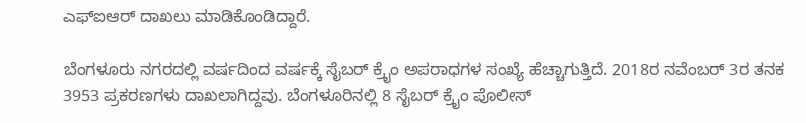ಎಫ್‌ಐಆರ್ ದಾಖಲು ಮಾಡಿಕೊಂಡಿದ್ದಾರೆ.

ಬೆಂಗಳೂರು ನಗರದಲ್ಲಿ ವರ್ಷದಿಂದ ವರ್ಷಕ್ಕೆ ಸೈಬರ್ ಕ್ರೈಂ ಅಪರಾಧಗಳ ಸಂಖ್ಯೆ ಹೆಚ್ಚಾಗುತ್ತಿದೆ. 2018ರ ನವೆಂಬರ್ 3ರ ತನಕ 3953 ಪ್ರಕರಣಗಳು ದಾಖಲಾಗಿದ್ದವು. ಬೆಂಗಳೂರಿನಲ್ಲಿ 8 ಸೈಬರ್ ಕ್ರೈಂ ಪೊಲೀಸ್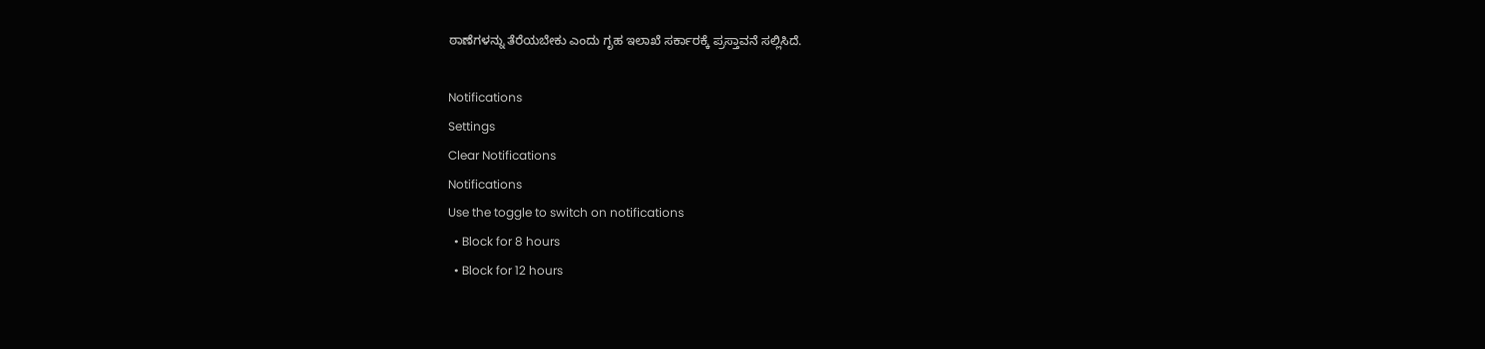ಠಾಣೆಗಳನ್ನು ತೆರೆಯಬೇಕು ಎಂದು ಗೃಹ ಇಲಾಖೆ ಸರ್ಕಾರಕ್ಕೆ ಪ್ರಸ್ತಾವನೆ ಸಲ್ಲಿಸಿದೆ.

Notifications
Settings
Clear Notifications
Notifications
Use the toggle to switch on notifications
  • Block for 8 hours
  • Block for 12 hours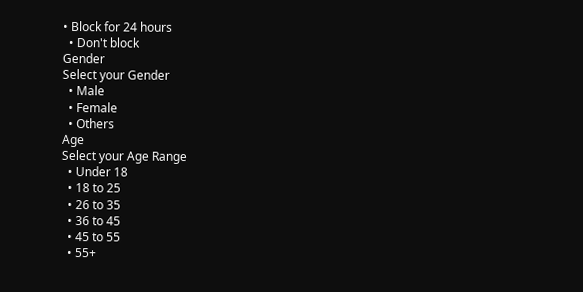• Block for 24 hours
  • Don't block
Gender
Select your Gender
  • Male
  • Female
  • Others
Age
Select your Age Range
  • Under 18
  • 18 to 25
  • 26 to 35
  • 36 to 45
  • 45 to 55
  • 55+